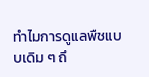ทำไมการดูแลพืชแบบเดิม ๆ ถึ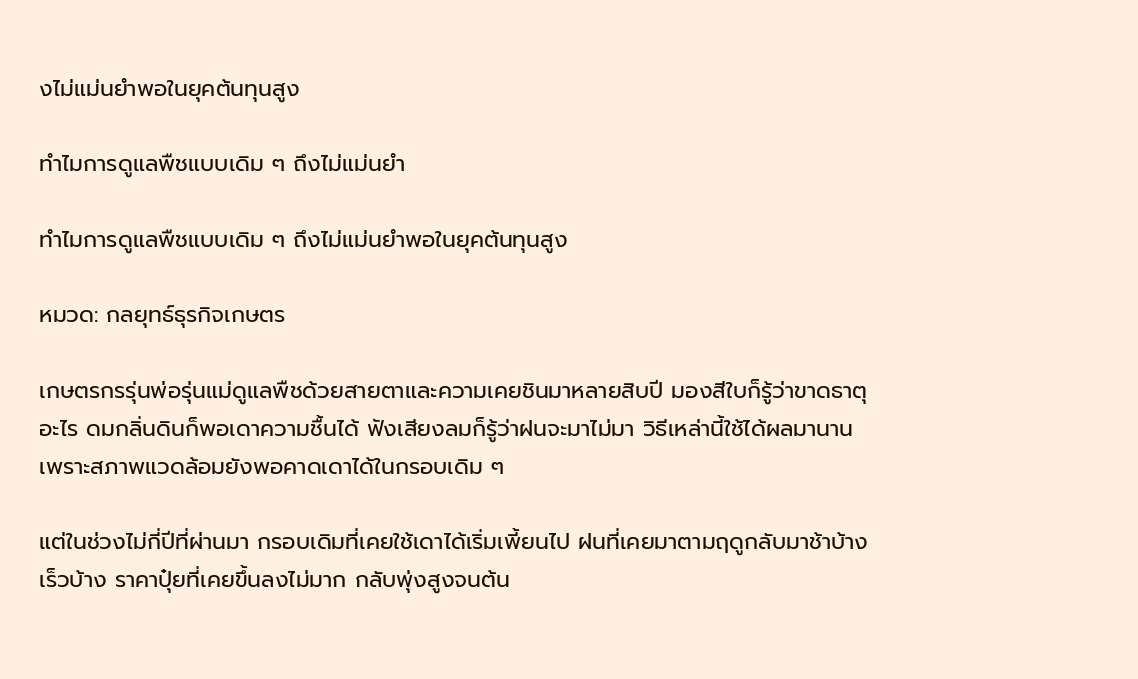งไม่แม่นยำพอในยุคต้นทุนสูง

ทำไมการดูแลพืชแบบเดิม ๆ ถึงไม่แม่นยำ

ทำไมการดูแลพืชแบบเดิม ๆ ถึงไม่แม่นยำพอในยุคต้นทุนสูง

หมวด: กลยุทธ์ธุรกิจเกษตร

เกษตรกรรุ่นพ่อรุ่นแม่ดูแลพืชด้วยสายตาและความเคยชินมาหลายสิบปี มองสีใบก็รู้ว่าขาดธาตุอะไร ดมกลิ่นดินก็พอเดาความชื้นได้ ฟังเสียงลมก็รู้ว่าฝนจะมาไม่มา วิธีเหล่านี้ใช้ได้ผลมานาน เพราะสภาพแวดล้อมยังพอคาดเดาได้ในกรอบเดิม ๆ

แต่ในช่วงไม่กี่ปีที่ผ่านมา กรอบเดิมที่เคยใช้เดาได้เริ่มเพี้ยนไป ฝนที่เคยมาตามฤดูกลับมาช้าบ้างเร็วบ้าง ราคาปุ๋ยที่เคยขึ้นลงไม่มาก กลับพุ่งสูงจนต้น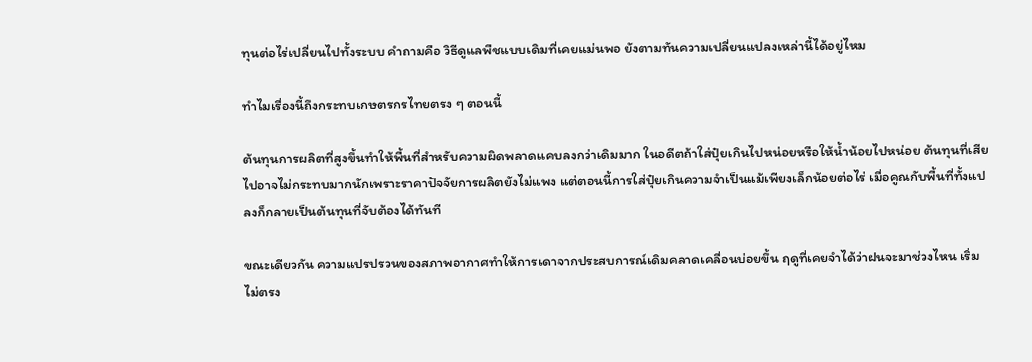ทุนต่อไร่เปลี่ยนไปทั้งระบบ คำถามคือ วิธีดูแลพืชแบบเดิมที่เคยแม่นพอ ยังตามทันความเปลี่ยนแปลงเหล่านี้ได้อยู่ไหม

ทำไมเรื่องนี้ถึงกระทบเกษตรกรไทยตรง ๆ ตอนนี้

ต้นทุนการผลิตที่สูงขึ้นทำให้พื้นที่สำหรับความผิดพลาดแคบลงกว่าเดิมมาก ในอดีตถ้าใส่ปุ๋ยเกินไปหน่อยหรือให้น้ำน้อยไปหน่อย ต้นทุนที่เสียไปอาจไม่กระทบมากนักเพราะราคาปัจจัยการผลิตยังไม่แพง แต่ตอนนี้การใส่ปุ๋ยเกินความจำเป็นแม้เพียงเล็กน้อยต่อไร่ เมื่อคูณกับพื้นที่ทั้งแปลงก็กลายเป็นต้นทุนที่จับต้องได้ทันที

ขณะเดียวกัน ความแปรปรวนของสภาพอากาศทำให้การเดาจากประสบการณ์เดิมคลาดเคลื่อนบ่อยขึ้น ฤดูที่เคยจำได้ว่าฝนจะมาช่วงไหน เริ่มไม่ตรง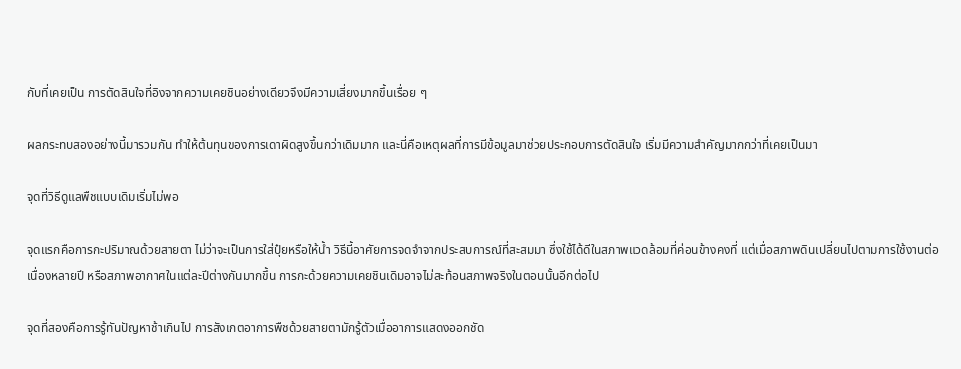กับที่เคยเป็น การตัดสินใจที่อิงจากความเคยชินอย่างเดียวจึงมีความเสี่ยงมากขึ้นเรื่อย ๆ

ผลกระทบสองอย่างนี้มารวมกัน ทำให้ต้นทุนของการเดาผิดสูงขึ้นกว่าเดิมมาก และนี่คือเหตุผลที่การมีข้อมูลมาช่วยประกอบการตัดสินใจ เริ่มมีความสำคัญมากกว่าที่เคยเป็นมา

จุดที่วิธีดูแลพืชแบบเดิมเริ่มไม่พอ

จุดแรกคือการกะปริมาณด้วยสายตา ไม่ว่าจะเป็นการใส่ปุ๋ยหรือให้น้ำ วิธีนี้อาศัยการจดจำจากประสบการณ์ที่สะสมมา ซึ่งใช้ได้ดีในสภาพแวดล้อมที่ค่อนข้างคงที่ แต่เมื่อสภาพดินเปลี่ยนไปตามการใช้งานต่อเนื่องหลายปี หรือสภาพอากาศในแต่ละปีต่างกันมากขึ้น การกะด้วยความเคยชินเดิมอาจไม่สะท้อนสภาพจริงในตอนนั้นอีกต่อไป

จุดที่สองคือการรู้ทันปัญหาช้าเกินไป การสังเกตอาการพืชด้วยสายตามักรู้ตัวเมื่ออาการแสดงออกชัด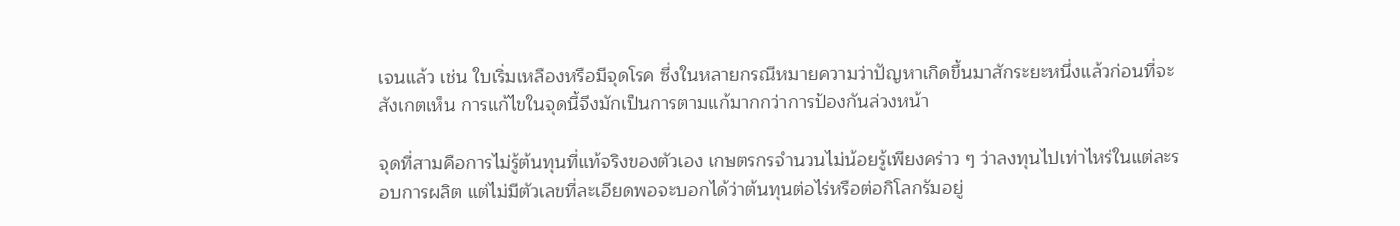เจนแล้ว เช่น ใบเริ่มเหลืองหรือมีจุดโรค ซึ่งในหลายกรณีหมายความว่าปัญหาเกิดขึ้นมาสักระยะหนึ่งแล้วก่อนที่จะสังเกตเห็น การแก้ไขในจุดนี้จึงมักเป็นการตามแก้มากกว่าการป้องกันล่วงหน้า

จุดที่สามคือการไม่รู้ต้นทุนที่แท้จริงของตัวเอง เกษตรกรจำนวนไม่น้อยรู้เพียงคร่าว ๆ ว่าลงทุนไปเท่าไหร่ในแต่ละรอบการผลิต แต่ไม่มีตัวเลขที่ละเอียดพอจะบอกได้ว่าต้นทุนต่อไร่หรือต่อกิโลกรัมอยู่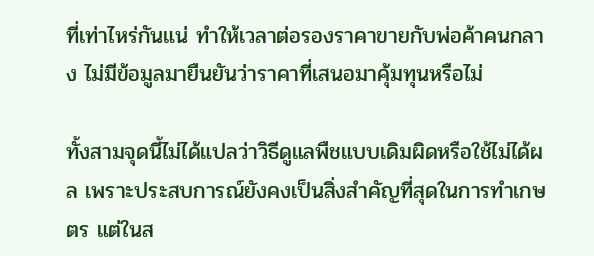ที่เท่าไหร่กันแน่ ทำให้เวลาต่อรองราคาขายกับพ่อค้าคนกลาง ไม่มีข้อมูลมายืนยันว่าราคาที่เสนอมาคุ้มทุนหรือไม่

ทั้งสามจุดนี้ไม่ได้แปลว่าวิธีดูแลพืชแบบเดิมผิดหรือใช้ไม่ได้ผล เพราะประสบการณ์ยังคงเป็นสิ่งสำคัญที่สุดในการทำเกษตร แต่ในส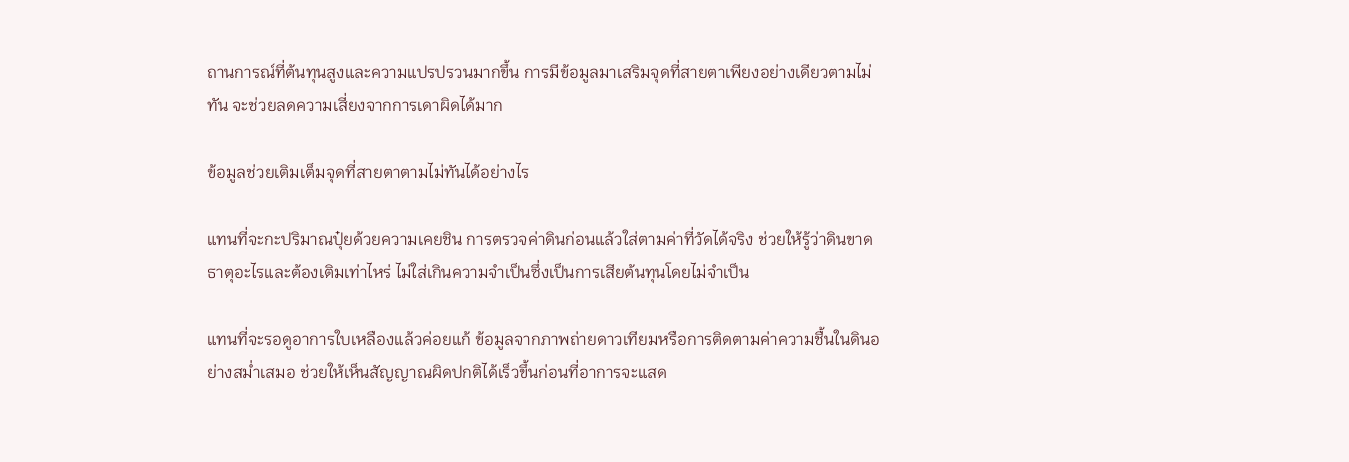ถานการณ์ที่ต้นทุนสูงและความแปรปรวนมากขึ้น การมีข้อมูลมาเสริมจุดที่สายตาเพียงอย่างเดียวตามไม่ทัน จะช่วยลดความเสี่ยงจากการเดาผิดได้มาก

ข้อมูลช่วยเติมเต็มจุดที่สายตาตามไม่ทันได้อย่างไร

แทนที่จะกะปริมาณปุ๋ยด้วยความเคยชิน การตรวจค่าดินก่อนแล้วใส่ตามค่าที่วัดได้จริง ช่วยให้รู้ว่าดินขาดธาตุอะไรและต้องเติมเท่าไหร่ ไม่ใส่เกินความจำเป็นซึ่งเป็นการเสียต้นทุนโดยไม่จำเป็น

แทนที่จะรอดูอาการใบเหลืองแล้วค่อยแก้ ข้อมูลจากภาพถ่ายดาวเทียมหรือการติดตามค่าความชื้นในดินอย่างสม่ำเสมอ ช่วยให้เห็นสัญญาณผิดปกติได้เร็วขึ้นก่อนที่อาการจะแสด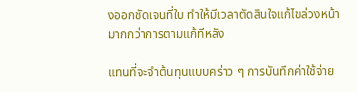งออกชัดเจนที่ใบ ทำให้มีเวลาตัดสินใจแก้ไขล่วงหน้ามากกว่าการตามแก้ทีหลัง

แทนที่จะจำต้นทุนแบบคร่าว ๆ การบันทึกค่าใช้จ่าย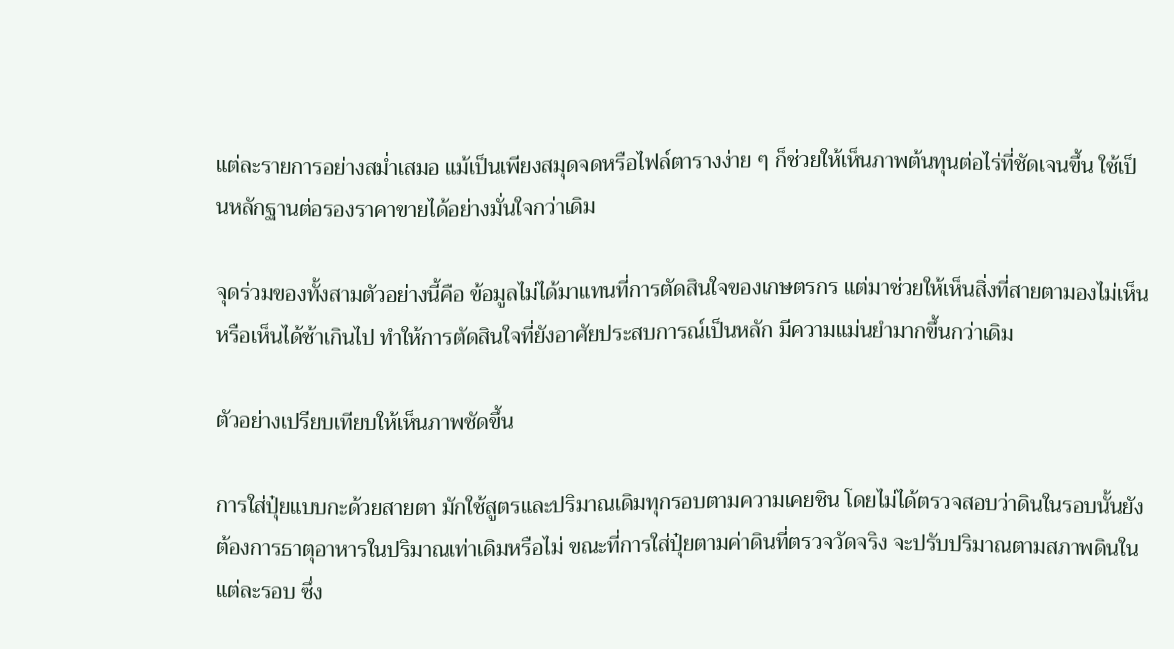แต่ละรายการอย่างสม่ำเสมอ แม้เป็นเพียงสมุดจดหรือไฟล์ตารางง่าย ๆ ก็ช่วยให้เห็นภาพต้นทุนต่อไร่ที่ชัดเจนขึ้น ใช้เป็นหลักฐานต่อรองราคาขายได้อย่างมั่นใจกว่าเดิม

จุดร่วมของทั้งสามตัวอย่างนี้คือ ข้อมูลไม่ได้มาแทนที่การตัดสินใจของเกษตรกร แต่มาช่วยให้เห็นสิ่งที่สายตามองไม่เห็น หรือเห็นได้ช้าเกินไป ทำให้การตัดสินใจที่ยังอาศัยประสบการณ์เป็นหลัก มีความแม่นยำมากขึ้นกว่าเดิม

ตัวอย่างเปรียบเทียบให้เห็นภาพชัดขึ้น

การใส่ปุ๋ยแบบกะด้วยสายตา มักใช้สูตรและปริมาณเดิมทุกรอบตามความเคยชิน โดยไม่ได้ตรวจสอบว่าดินในรอบนั้นยังต้องการธาตุอาหารในปริมาณเท่าเดิมหรือไม่ ขณะที่การใส่ปุ๋ยตามค่าดินที่ตรวจวัดจริง จะปรับปริมาณตามสภาพดินในแต่ละรอบ ซึ่ง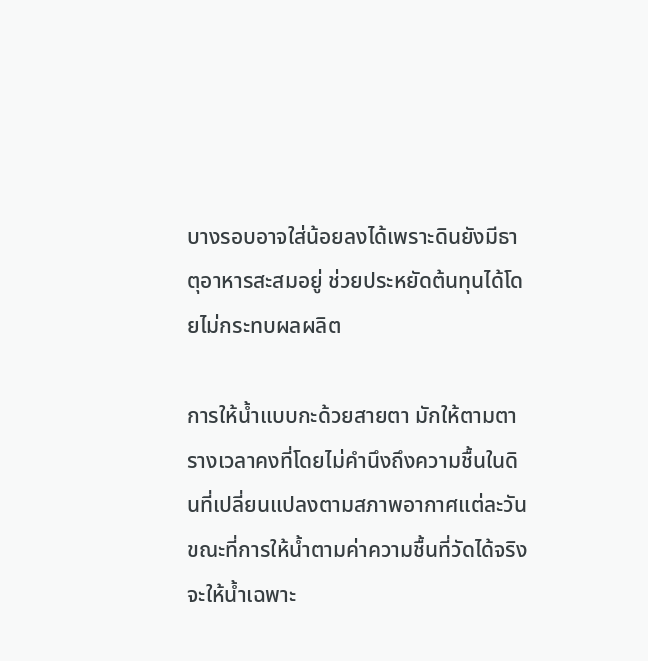บางรอบอาจใส่น้อยลงได้เพราะดินยังมีธาตุอาหารสะสมอยู่ ช่วยประหยัดต้นทุนได้โดยไม่กระทบผลผลิต

การให้น้ำแบบกะด้วยสายตา มักให้ตามตารางเวลาคงที่โดยไม่คำนึงถึงความชื้นในดินที่เปลี่ยนแปลงตามสภาพอากาศแต่ละวัน ขณะที่การให้น้ำตามค่าความชื้นที่วัดได้จริง จะให้น้ำเฉพาะ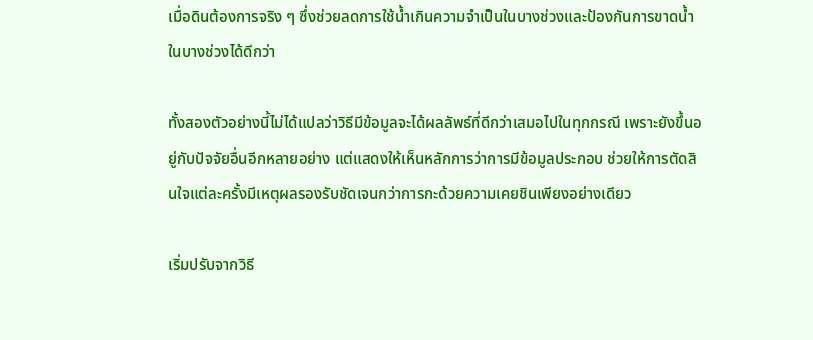เมื่อดินต้องการจริง ๆ ซึ่งช่วยลดการใช้น้ำเกินความจำเป็นในบางช่วงและป้องกันการขาดน้ำในบางช่วงได้ดีกว่า

ทั้งสองตัวอย่างนี้ไม่ได้แปลว่าวิธีมีข้อมูลจะได้ผลลัพธ์ที่ดีกว่าเสมอไปในทุกกรณี เพราะยังขึ้นอยู่กับปัจจัยอื่นอีกหลายอย่าง แต่แสดงให้เห็นหลักการว่าการมีข้อมูลประกอบ ช่วยให้การตัดสินใจแต่ละครั้งมีเหตุผลรองรับชัดเจนกว่าการกะด้วยความเคยชินเพียงอย่างเดียว

เริ่มปรับจากวิธี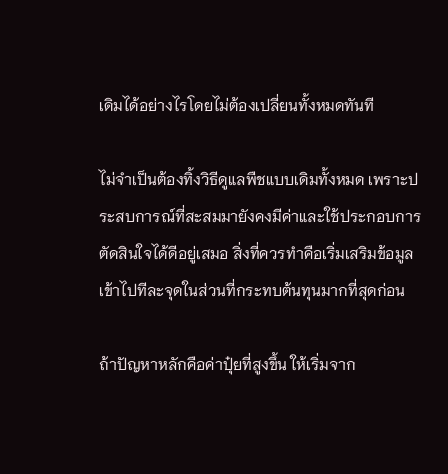เดิมได้อย่างไรโดยไม่ต้องเปลี่ยนทั้งหมดทันที

ไม่จำเป็นต้องทิ้งวิธีดูแลพืชแบบเดิมทั้งหมด เพราะประสบการณ์ที่สะสมมายังคงมีค่าและใช้ประกอบการตัดสินใจได้ดีอยู่เสมอ สิ่งที่ควรทำคือเริ่มเสริมข้อมูลเข้าไปทีละจุดในส่วนที่กระทบต้นทุนมากที่สุดก่อน

ถ้าปัญหาหลักคือค่าปุ๋ยที่สูงขึ้น ให้เริ่มจาก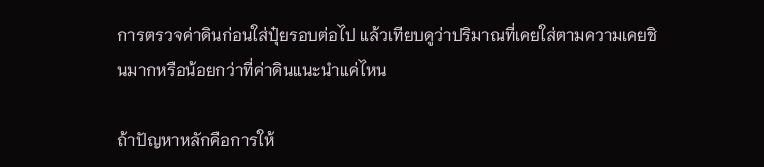การตรวจค่าดินก่อนใส่ปุ๋ยรอบต่อไป แล้วเทียบดูว่าปริมาณที่เคยใส่ตามความเคยชินมากหรือน้อยกว่าที่ค่าดินแนะนำแค่ไหน

ถ้าปัญหาหลักคือการให้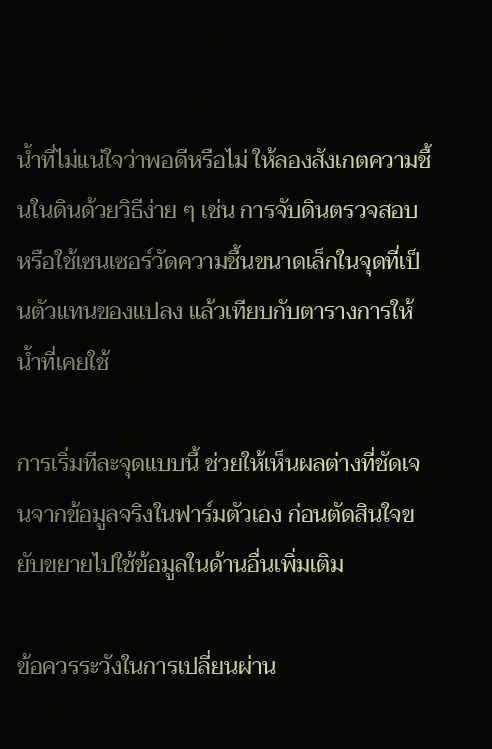น้ำที่ไม่แน่ใจว่าพอดีหรือไม่ ให้ลองสังเกตความชื้นในดินด้วยวิธีง่าย ๆ เช่น การจับดินตรวจสอบ หรือใช้เซนเซอร์วัดความชื้นขนาดเล็กในจุดที่เป็นตัวแทนของแปลง แล้วเทียบกับตารางการให้น้ำที่เคยใช้

การเริ่มทีละจุดแบบนี้ ช่วยให้เห็นผลต่างที่ชัดเจนจากข้อมูลจริงในฟาร์มตัวเอง ก่อนตัดสินใจขยับขยายไปใช้ข้อมูลในด้านอื่นเพิ่มเติม

ข้อควรระวังในการเปลี่ยนผ่าน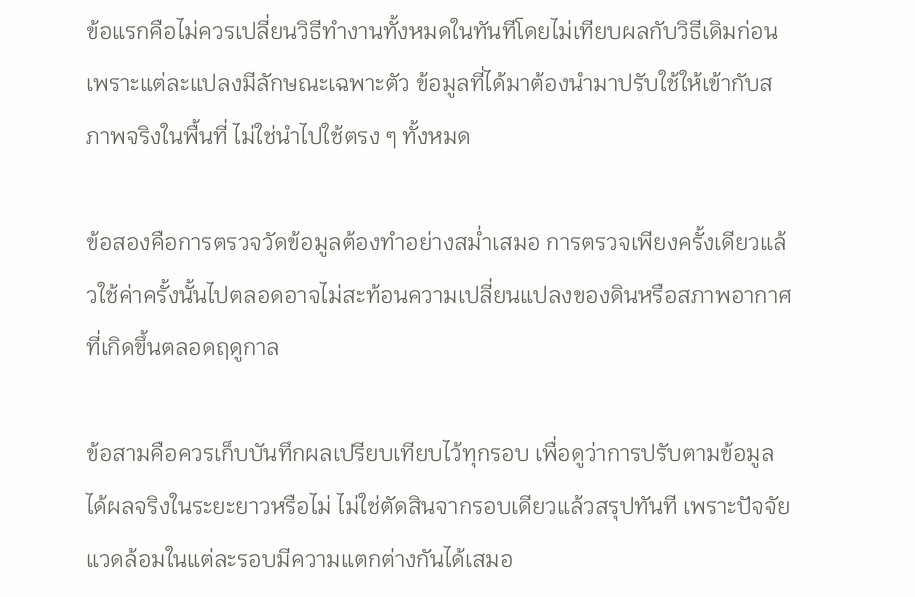ข้อแรกคือไม่ควรเปลี่ยนวิธีทำงานทั้งหมดในทันทีโดยไม่เทียบผลกับวิธีเดิมก่อน เพราะแต่ละแปลงมีลักษณะเฉพาะตัว ข้อมูลที่ได้มาต้องนำมาปรับใช้ให้เข้ากับสภาพจริงในพื้นที่ ไม่ใช่นำไปใช้ตรง ๆ ทั้งหมด

ข้อสองคือการตรวจวัดข้อมูลต้องทำอย่างสม่ำเสมอ การตรวจเพียงครั้งเดียวแล้วใช้ค่าครั้งนั้นไปตลอดอาจไม่สะท้อนความเปลี่ยนแปลงของดินหรือสภาพอากาศที่เกิดขึ้นตลอดฤดูกาล

ข้อสามคือควรเก็บบันทึกผลเปรียบเทียบไว้ทุกรอบ เพื่อดูว่าการปรับตามข้อมูลได้ผลจริงในระยะยาวหรือไม่ ไม่ใช่ตัดสินจากรอบเดียวแล้วสรุปทันที เพราะปัจจัยแวดล้อมในแต่ละรอบมีความแตกต่างกันได้เสมอ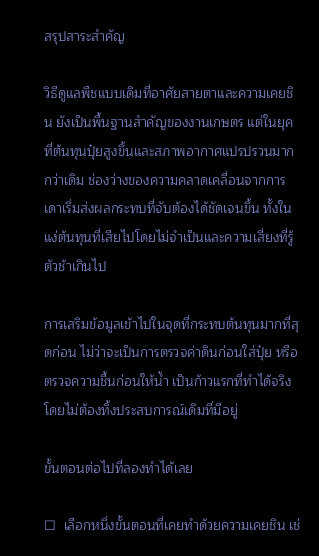สรุปสาระสำคัญ

วิธีดูแลพืชแบบเดิมที่อาศัยสายตาและความเคยชิน ยังเป็นพื้นฐานสำคัญของงานเกษตร แต่ในยุคที่ต้นทุนปุ๋ยสูงขึ้นและสภาพอากาศแปรปรวนมากกว่าเดิม ช่องว่างของความคลาดเคลื่อนจากการเดาเริ่มส่งผลกระทบที่จับต้องได้ชัดเจนขึ้น ทั้งในแง่ต้นทุนที่เสียไปโดยไม่จำเป็นและความเสี่ยงที่รู้ตัวช้าเกินไป

การเสริมข้อมูลเข้าไปในจุดที่กระทบต้นทุนมากที่สุดก่อน ไม่ว่าจะเป็นการตรวจค่าดินก่อนใส่ปุ๋ย หรือตรวจความชื้นก่อนให้น้ำ เป็นก้าวแรกที่ทำได้จริงโดยไม่ต้องทิ้งประสบการณ์เดิมที่มีอยู่

ขั้นตอนต่อไปที่ลองทำได้เลย

☐  เลือกหนึ่งขั้นตอนที่เคยทำด้วยความเคยชิน เช่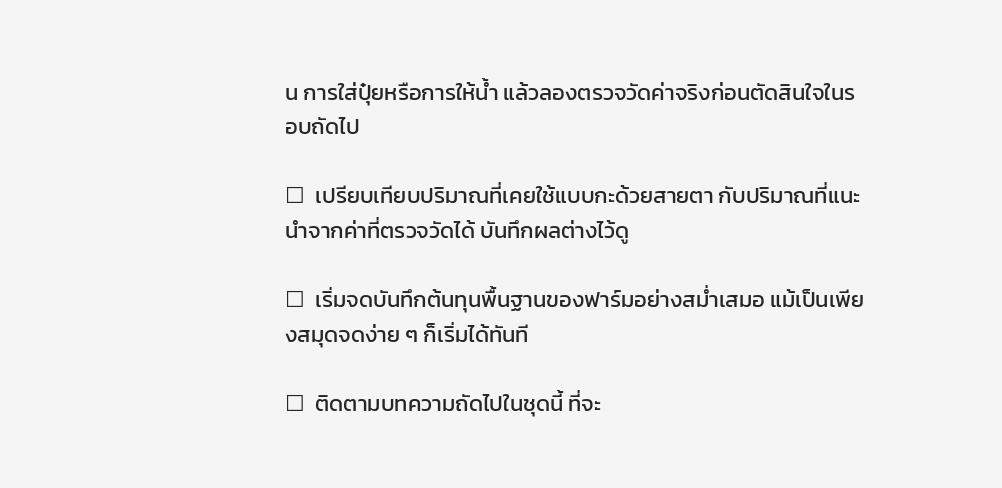น การใส่ปุ๋ยหรือการให้น้ำ แล้วลองตรวจวัดค่าจริงก่อนตัดสินใจในรอบถัดไป

☐  เปรียบเทียบปริมาณที่เคยใช้แบบกะด้วยสายตา กับปริมาณที่แนะนำจากค่าที่ตรวจวัดได้ บันทึกผลต่างไว้ดู

☐  เริ่มจดบันทึกต้นทุนพื้นฐานของฟาร์มอย่างสม่ำเสมอ แม้เป็นเพียงสมุดจดง่าย ๆ ก็เริ่มได้ทันที

☐  ติดตามบทความถัดไปในชุดนี้ ที่จะ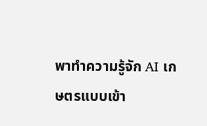พาทำความรู้จัก AI เกษตรแบบเข้า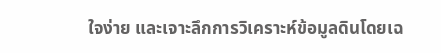ใจง่าย และเจาะลึกการวิเคราะห์ข้อมูลดินโดยเฉ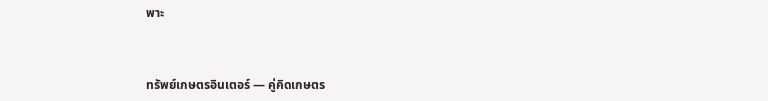พาะ



ทรัพย์เกษตรอินเตอร์ — คู่คิดเกษตร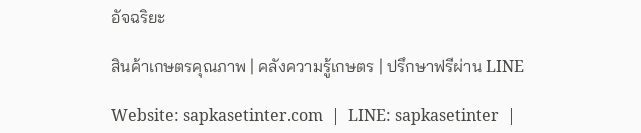อัจฉริยะ

สินค้าเกษตรคุณภาพ | คลังความรู้เกษตร | ปรึกษาฟรีผ่าน LINE

Website: sapkasetinter.com  |  LINE: sapkasetinter  |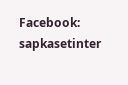Facebook: sapkasetinter